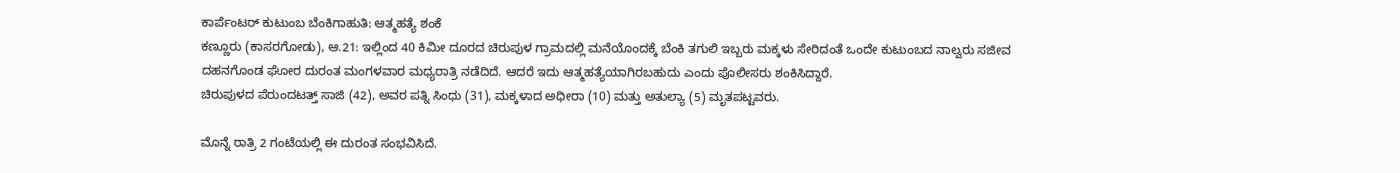ಕಾರ್ಪೆಂಟರ್ ಕುಟುಂಬ ಬೆಂಕಿಗಾಹುತಿ: ಆತ್ಮಹತ್ಯೆ ಶಂಕೆ
ಕಣ್ಣೂರು (ಕಾಸರಗೋಡು), ಆ.21: ಇಲ್ಲಿಂದ 40 ಕಿಮೀ ದೂರದ ಚಿರುಪುಳ ಗ್ರಾಮದಲ್ಲಿ ಮನೆಯೊಂದಕ್ಕೆ ಬೆಂಕಿ ತಗುಲಿ ಇಬ್ಬರು ಮಕ್ಕಳು ಸೇರಿದಂತೆ ಒಂದೇ ಕುಟುಂಬದ ನಾಲ್ವರು ಸಜೀವ ದಹನಗೊಂಡ ಘೋರ ದುರಂತ ಮಂಗಳವಾರ ಮಧ್ಯರಾತ್ರಿ ನಡೆದಿದೆ. ಆದರೆ ಇದು ಆತ್ಮಹತ್ಯೆಯಾಗಿರಬಹುದು ಎಂದು ಪೊಲೀಸರು ಶಂಕಿಸಿದ್ದಾರೆ.
ಚಿರುಪುಳದ ಪೆರುಂದಟತ್ತ್ ಸಾಜಿ (42), ಅವರ ಪತ್ನಿ ಸಿಂಧು (31), ಮಕ್ಕಳಾದ ಅಧೀರಾ (10) ಮತ್ತು ಅತುಲ್ಯಾ (5) ಮೃತಪಟ್ಟವರು.

ಮೊನ್ನೆ ರಾತ್ರಿ 2 ಗಂಟೆಯಲ್ಲಿ ಈ ದುರಂತ ಸಂಭವಿಸಿದೆ.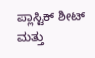ಪ್ಲಾಸ್ಟಿಕ್ ಶೀಟ್ ಮತ್ತು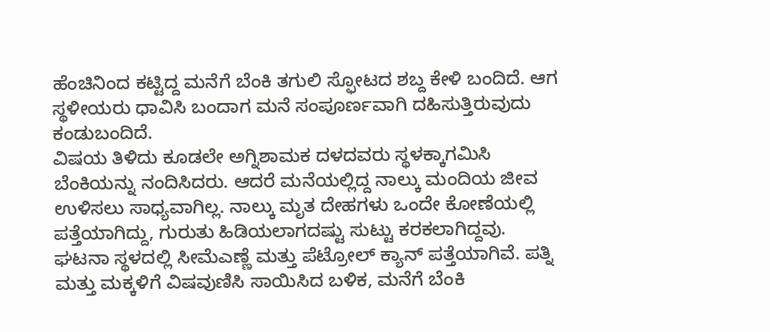ಹೆಂಚಿನಿಂದ ಕಟ್ಟಿದ್ದ ಮನೆಗೆ ಬೆಂಕಿ ತಗುಲಿ ಸ್ಫೋಟದ ಶಬ್ದ ಕೇಳಿ ಬಂದಿದೆ. ಆಗ ಸ್ಥಳೀಯರು ಧಾವಿಸಿ ಬಂದಾಗ ಮನೆ ಸಂಪೂರ್ಣವಾಗಿ ದಹಿಸುತ್ತಿರುವುದು ಕಂಡುಬಂದಿದೆ.
ವಿಷಯ ತಿಳಿದು ಕೂಡಲೇ ಅಗ್ನಿಶಾಮಕ ದಳದವರು ಸ್ಥಳಕ್ಕಾಗಮಿಸಿ ಬೆಂಕಿಯನ್ನು ನಂದಿಸಿದರು. ಆದರೆ ಮನೆಯಲ್ಲಿದ್ದ ನಾಲ್ಕು ಮಂದಿಯ ಜೀವ ಉಳಿಸಲು ಸಾಧ್ಯವಾಗಿಲ್ಲ. ನಾಲ್ಕು ಮೃತ ದೇಹಗಳು ಒಂದೇ ಕೋಣೆಯಲ್ಲಿ ಪತ್ತೆಯಾಗಿದ್ದು, ಗುರುತು ಹಿಡಿಯಲಾಗದಷ್ಟು ಸುಟ್ಟು ಕರಕಲಾಗಿದ್ದವು.
ಘಟನಾ ಸ್ಥಳದಲ್ಲಿ ಸೀಮೆಎಣ್ಣೆ ಮತ್ತು ಪೆಟ್ರೋಲ್ ಕ್ಯಾನ್ ಪತ್ತೆಯಾಗಿವೆ. ಪತ್ನಿ ಮತ್ತು ಮಕ್ಕಳಿಗೆ ವಿಷವುಣಿಸಿ ಸಾಯಿಸಿದ ಬಳಿಕ, ಮನೆಗೆ ಬೆಂಕಿ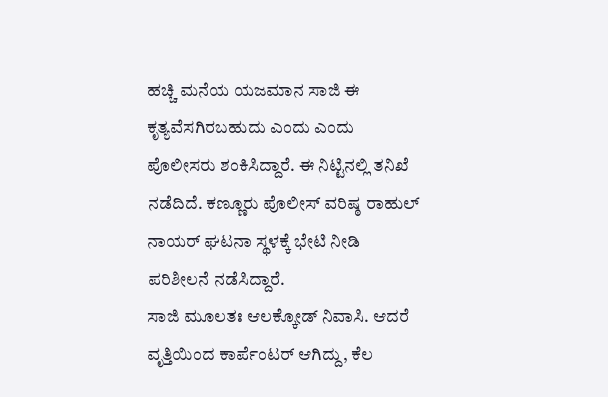ಹಚ್ಚಿ ಮನೆಯ ಯಜಮಾನ ಸಾಜಿ ಈ ಕೃತ್ಯವೆಸಗಿರಬಹುದು ಎಂದು ಎಂದು ಪೊಲೀಸರು ಶಂಕಿಸಿದ್ದಾರೆ. ಈ ನಿಟ್ಟಿನಲ್ಲಿ ತನಿಖೆ ನಡೆದಿದೆ. ಕಣ್ಣೂರು ಪೊಲೀಸ್ ವರಿಷ್ಠ ರಾಹುಲ್ ನಾಯರ್ ಘಟನಾ ಸ್ಥಳಕ್ಕೆ ಭೇಟಿ ನೀಡಿ ಪರಿಶೀಲನೆ ನಡೆಸಿದ್ದಾರೆ.
ಸಾಜಿ ಮೂಲತಃ ಆಲಕ್ಕೋಡ್ ನಿವಾಸಿ. ಆದರೆ ವೃತ್ತಿಯಿಂದ ಕಾರ್ಪೆಂಟರ್ ಆಗಿದ್ದು, ಕೆಲ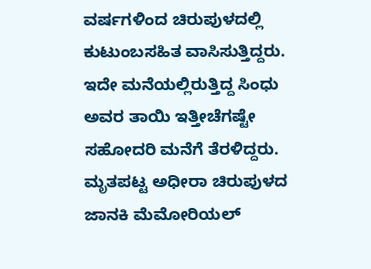ವರ್ಷಗಳಿಂದ ಚಿರುಪುಳದಲ್ಲಿ ಕುಟುಂಬಸಹಿತ ವಾಸಿಸುತ್ತಿದ್ದರು. ಇದೇ ಮನೆಯಲ್ಲಿರುತ್ತಿದ್ದ ಸಿಂಧು ಅವರ ತಾಯಿ ಇತ್ತೀಚೆಗಷ್ಟೇ ಸಹೋದರಿ ಮನೆಗೆ ತೆರಳಿದ್ದರು. ಮೃತಪಟ್ಟ ಅಧೀರಾ ಚಿರುಪುಳದ ಜಾನಕಿ ಮೆಮೋರಿಯಲ್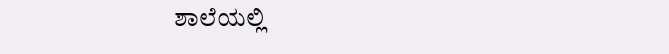ಶಾಲೆಯಲ್ಲಿ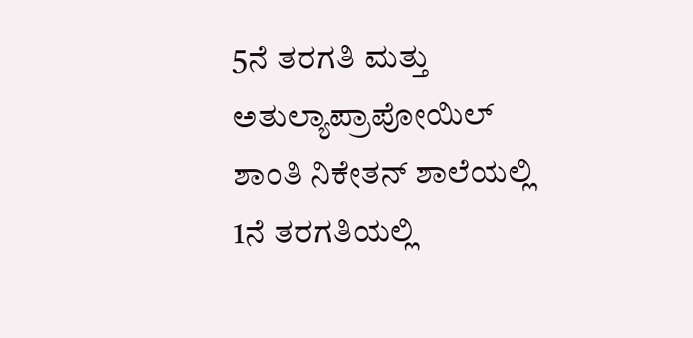5ನೆ ತರಗತಿ ಮತ್ತು ಅತುಲ್ಯಾಪ್ರಾಪೋಯಿಲ್ ಶಾಂತಿ ನಿಕೇತನ್ ಶಾಲೆಯಲ್ಲಿ 1ನೆ ತರಗತಿಯಲ್ಲಿ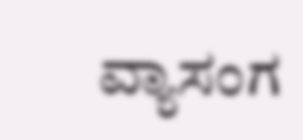ವ್ಯಾಸಂಗ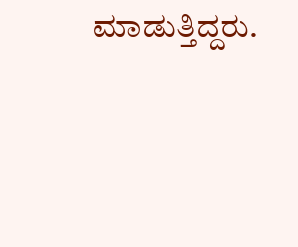ಮಾಡುತ್ತಿದ್ದರು.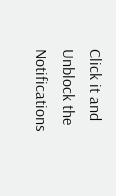Click it and Unblock the Notifications